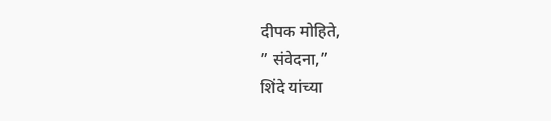दीपक मोहिते,
” संवेदना,”
शिंदे यांच्या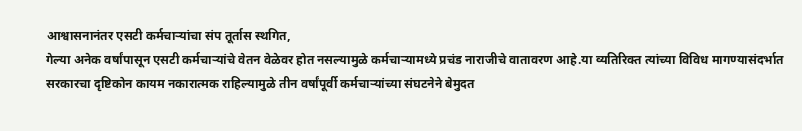आश्वासनानंतर एसटी कर्मचाऱ्यांचा संप तूर्तास स्थगित,
गेल्या अनेक वर्षांपासून एसटी कर्मचाऱ्यांचे वेतन वेळेवर होत नसल्यामुळे कर्मचाऱ्यामध्ये प्रचंड नाराजीचे वातावरण आहे.या व्यतिरिक्त त्यांच्या विविध मागण्यासंदर्भात सरकारचा दृष्टिकोन कायम नकारात्मक राहिल्यामुळे तीन वर्षांपूर्वी कर्मचाऱ्यांच्या संघटनेने बेमुदत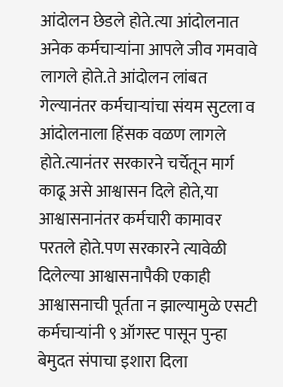आंदोलन छेडले होते.त्या आंदोलनात अनेक कर्मचाऱ्यांना आपले जीव गमवावे लागले होते.ते आंदोलन लांबत गेल्यानंतर कर्मचाऱ्यांचा संयम सुटला व आंदोलनाला हिंसक वळण लागले होते.त्यानंतर सरकारने चर्चेतून मार्ग काढू असे आश्वासन दिले होते,या आश्वासनानंतर कर्मचारी कामावर परतले होते.पण सरकारने त्यावेळी दिलेल्या आश्वासनापैकी एकाही आश्वासनाची पूर्तता न झाल्यामुळे एसटी कर्मचाऱ्यांनी ९ ऑगस्ट पासून पुन्हा बेमुदत संपाचा इशारा दिला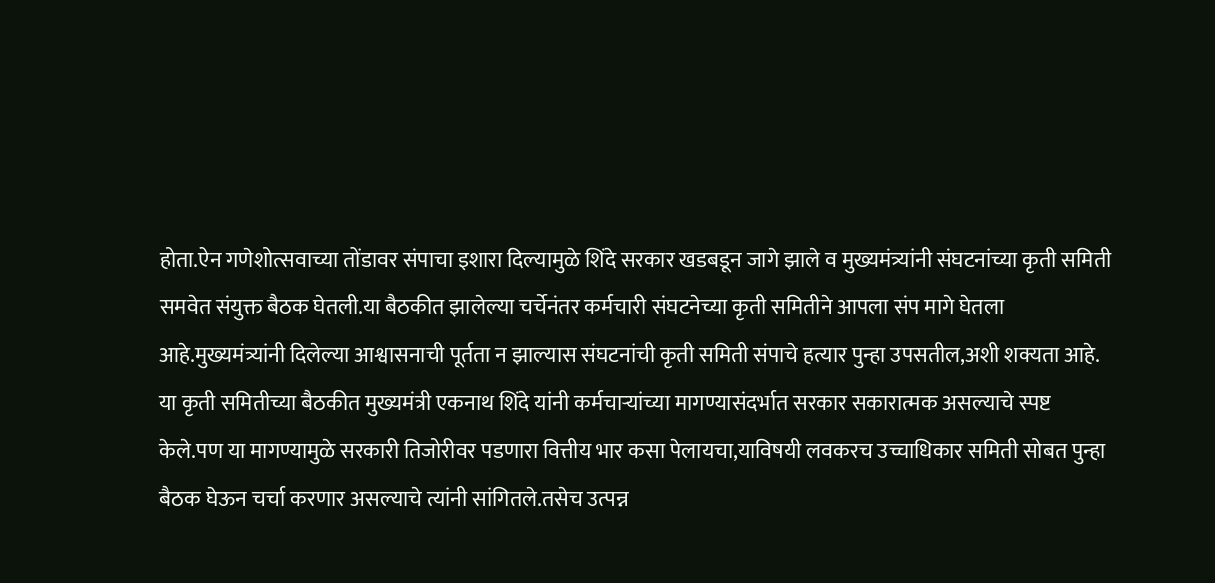होता.ऐन गणेशोत्सवाच्या तोंडावर संपाचा इशारा दिल्यामुळे शिंदे सरकार खडबडून जागे झाले व मुख्यमंत्र्यांनी संघटनांच्या कृती समिती समवेत संयुक्त बैठक घेतली.या बैठकीत झालेल्या चर्चेनंतर कर्मचारी संघटनेच्या कृती समितीने आपला संप मागे घेतला आहे.मुख्यमंत्र्यांनी दिलेल्या आश्वासनाची पूर्तता न झाल्यास संघटनांची कृती समिती संपाचे हत्यार पुन्हा उपसतील,अशी शक्यता आहे.
या कृती समितीच्या बैठकीत मुख्यमंत्री एकनाथ शिंदे यांनी कर्मचाऱ्यांच्या मागण्यासंदर्भात सरकार सकारात्मक असल्याचे स्पष्ट केले.पण या मागण्यामुळे सरकारी तिजोरीवर पडणारा वित्तीय भार कसा पेलायचा,याविषयी लवकरच उच्चाधिकार समिती सोबत पुन्हा बैठक घेऊन चर्चा करणार असल्याचे त्यांनी सांगितले.तसेच उत्पन्न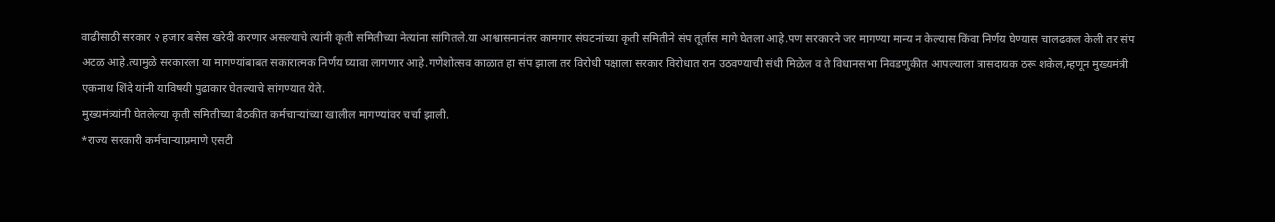वाढीसाठी सरकार २ हजार बसेस खरेदी करणार असल्याचे त्यांनी कृती समितीच्या नेत्यांना सांगितले.या आश्वासनानंतर कामगार संघटनांच्या कृती समितीने संप तूर्तास मागे घेतला आहे.पण सरकारने जर मागण्या मान्य न केल्यास किंवा निर्णय घेण्यास चालढकल केली तर संप अटळ आहे.त्यामुळे सरकारला या मागण्यांबाबत सकारात्मक निर्णय घ्यावा लागणार आहे.गणेशोत्सव काळात हा संप झाला तर विरोधी पक्षाला सरकार विरोधात रान उठवण्याची संधी मिळेल व ते विधानसभा निवडणुकीत आपल्याला त्रासदायक ठरू शकेल,म्हणून मुख्यमंत्री एकनाथ शिंदे यांनी याविषयी पुढाकार घेतल्याचे सांगण्यात येते.
मुख्यमंत्र्यांनी घेतलेल्या कृती समितीच्या बैठकीत कर्मचाऱ्यांच्या खालील मागण्यांवर चर्चा झाली.
*राज्य सरकारी कर्मचाऱ्याप्रमाणे एसटी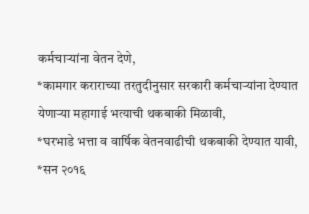कर्मचाऱ्यांना वेतन देणे,
*कामगार कराराच्या तरतुदीनुसार सरकारी कर्मचाऱ्यांना देण्यात येणाऱ्या महागाई भत्याची थकबाकी मिळावी,
*घरभाडे भत्ता व वार्षिक वेतनवाढीची थकबाकी देण्यात यावी,
*सन २०१६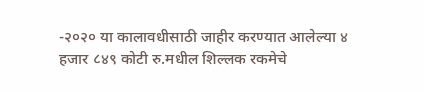-२०२० या कालावधीसाठी जाहीर करण्यात आलेल्या ४ हजार ८४९ कोटी रु.मधील शिल्लक रकमेचे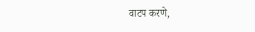वाटप करणे,